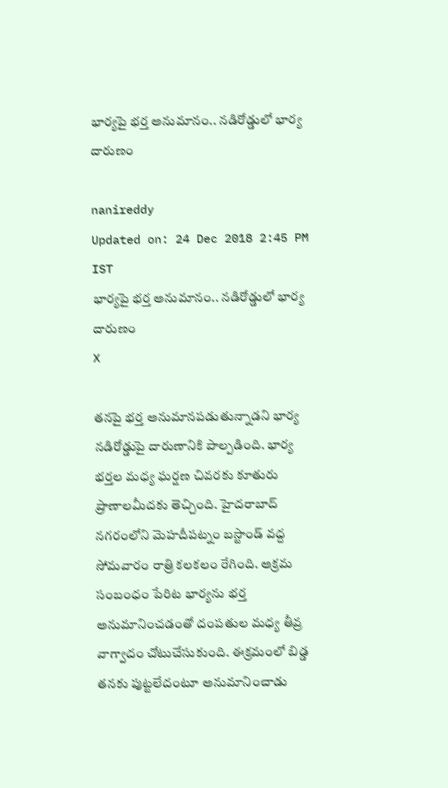భార్యపై భర్త అనుమానం.. నడిరోడ్డులో భార్య దారుణం

nanireddy
Updated on: 24 Dec 2018 2:45 PM IST
భార్యపై భర్త అనుమానం.. నడిరోడ్డులో భార్య దారుణం
X

తనపై భర్త అనుమానపడుతున్నాడని భార్య నడిరోడ్డుపై దారుణానికి పాల్పడింది. భార్య భర్తల మధ్య ఘర్షణ చివరకు కూతురు ప్రాణాలమీదకు తెచ్చింది. హైదరాబాద్ నగరంలోని మెహదీపట్నం బస్టాండ్ వద్ద సోమవారం రాత్రి కలకలం రేగింది. అక్రమ సంబంధం పేరిట భార్యను భర్త అనుమానించడంతో దంపతుల మధ్య తీవ్ర వాగ్వాదం చోటుచేసుకుంది. ఈక్రమంలో బిడ్డ తనకు పుట్టలేదంటూ అనుమానించాడు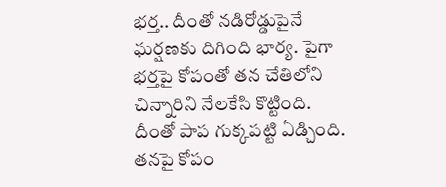భర్త.. దీంతో నడిరోడ్డుపైనే ఘర్షణకు దిగింది భార్య. పైగా భర్తపై కోపంతో తన చేతిలోని చిన్నారిని నేలకేసి కొట్టింది. దీంతో పాప గుక్కపట్టి ఏడ్చింది. తనపై కోపం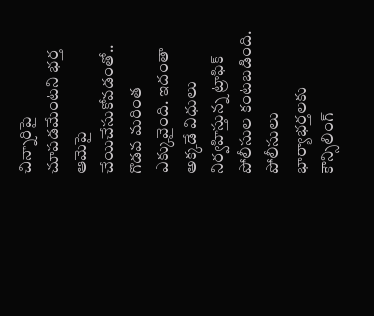చిన్నారిపై చూపడమేంటని భర్త ఆమెపై చేయిచేసుకోవడంతో.. గొడవ మరింత ఎక్కువైంది. ఇదంతా అక్కడే విధులు నిర్వహిస్తున్న ట్రాఫిక్‌ పోలీసుల కంటబడింది. పోలీసులు భార్యాభర్తలకు కౌన్సిలింగ్‌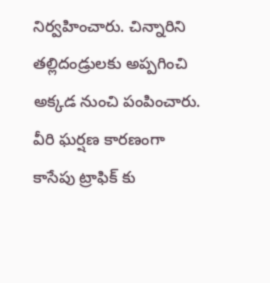నిర్వహించారు. చిన్నారిని తల్లిదండ్రులకు అప్పగించి అక్కడ నుంచి పంపించారు. వీరి ఘర్షణ కారణంగా కాసేపు ట్రాఫిక్ కు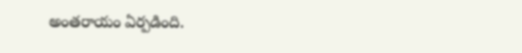అంతరాయం ఏర్పడింది.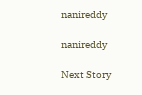nanireddy

nanireddy

Next Story